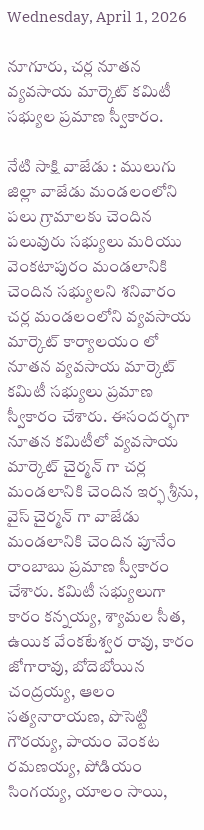Wednesday, April 1, 2026

నూగూరు, చర్ల నూతన వ్యవసాయ మార్కెట్ కమిటీ సభ్యుల ప్రమాణ స్వీకారం.

నేటి సాక్షి వాజేడు : ములుగు జిల్లా వాజేడు మండలంలోని పలు గ్రామాలకు చెందిన పలువురు సభ్యులు మరియు వెంకటాపురం మండలానికి చెందిన సభ్యులని శనివారం చర్ల మండలంలోని వ్యవసాయ మార్కెట్ కార్యాలయం లో నూతన వ్యవసాయ మార్కెట్ కమిటీ సభ్యులు ప్రమాణ స్వీకారం చేశారు. ఈసందర్భగా నూతన కమిటీలో వ్యవసాయ మార్కెట్ చైర్మన్ గా చర్ల మండలానికి చెందిన ఇర్ఫ శ్రీను, వైస్ చైర్మన్ గా వాజేడు మండలానికి చెందిన పూనేం రాంబాబు ప్రమాణ స్వీకారం చేశారు. కమిటీ సభ్యులుగా కారం కన్నయ్య, శ్యామల సీత, ఉయిక వేంకటేశ్వర రావు, కారం జోగారావు, బోదెబోయిన చంద్రయ్య, ఆలం సత్యనారాయణ, పొసెట్టి గౌరయ్య, పాయం వెంకట రమణయ్య, పోడియం సింగయ్య, యాలం సాయి,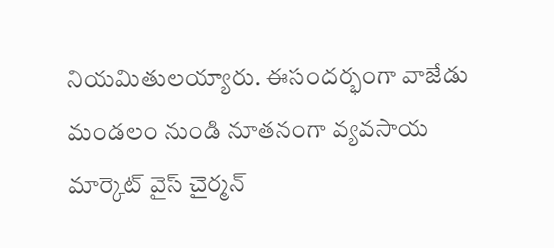నియమితులయ్యారు. ఈసందర్భంగా వాజేడు మండలం నుండి నూతనంగా వ్యవసాయ మార్కెట్ వైస్ చైర్మన్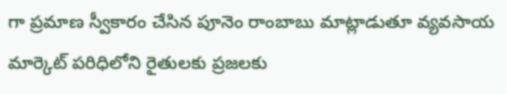గా ప్రమాణ స్వీకారం చేసిన పూనెం రాంబాబు మాట్లాడుతూ వ్యవసాయ మార్కెట్ పరిధిలోని రైతులకు ప్రజలకు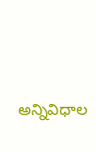అన్నివిధాల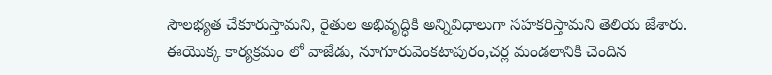సౌలభ్యత చేకూరుస్తామని, రైతుల అభివృద్ధికి అన్నివిధాలుగా సహకరిస్తామని తెలియ జేశారు. ఈయొక్క కార్యక్రమం లో వాజేడు, నూగూరువెంకటాపురం,చర్ల మండలానికి చెందిన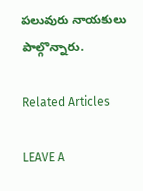పలువురు నాయకులు పాల్గొన్నారు.

Related Articles

LEAVE A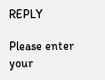REPLY

Please enter your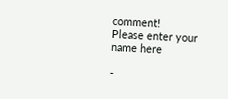comment!
Please enter your name here

-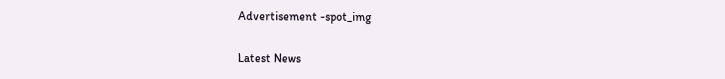Advertisement -spot_img

Latest News